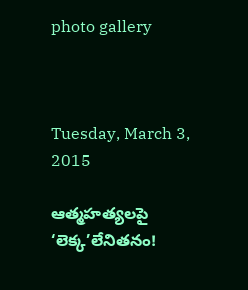photo gallery



Tuesday, March 3, 2015

ఆత్మహత్యలపై ‘లెక్క’లేనితనం!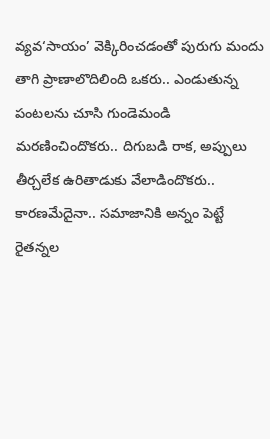వ్యవ‘సాయం’ వెక్కిరించడంతో పురుగు మందు తాగి ప్రాణాలొదిలింది ఒకరు.. ఎండుతున్న పంటలను చూసి గుండెమండి మరణించిందొకరు.. దిగుబడి రాక, అప్పులు తీర్చలేక ఉరితాడుకు వేలాడిందొకరు.. కారణమేదైనా.. సమాజానికి అన్నం పెట్టే రైతన్నల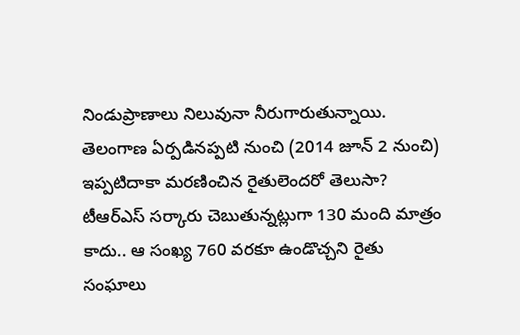నిండుప్రాణాలు నిలువునా నీరుగారుతున్నాయి. తెలంగాణ ఏర్పడినప్పటి నుంచి (2014 జూన్ 2 నుంచి) ఇప్పటిదాకా మరణించిన రైతులెందరో తెలుసా? టీఆర్‌ఎస్ సర్కారు చెబుతున్నట్లుగా 130 మంది మాత్రం కాదు.. ఆ సంఖ్య 760 వరకూ ఉండొచ్చని రైతు సంఘాలు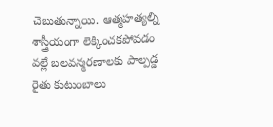చెబుతున్నాయి. ఆత్మహత్యల్ని శాస్త్రీయంగా లెక్కించకపోవడం వల్లే బలవన్మరణాలకు పాల్పడ్డ రైతు కుటుంబాలు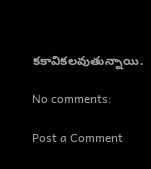కకావికలవుతున్నాయి.

No comments:

Post a Comment